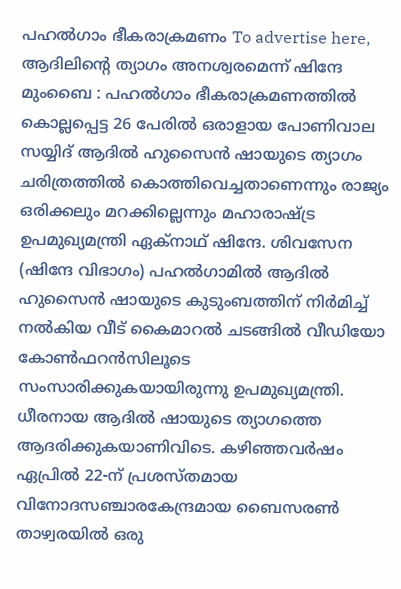പഹൽഗാം ഭീകരാക്രമണം To advertise here, ആദിലിന്റെ ത്യാഗം അനശ്വരമെന്ന് ഷിന്ദേ മുംബൈ : പഹൽഗാം ഭീകരാക്രമണത്തിൽ കൊല്ലപ്പെട്ട 26 പേരിൽ ഒരാളായ പോണിവാല സയ്യിദ് ആദിൽ ഹുസൈൻ ഷായുടെ ത്യാഗം ചരിത്രത്തിൽ കൊത്തിവെച്ചതാണെന്നും രാജ്യം ഒരിക്കലും മറക്കില്ലെന്നും മഹാരാഷ്ട്ര ഉപമുഖ്യമന്ത്രി ഏക്നാഥ് ഷിന്ദേ. ശിവസേന (ഷിന്ദേ വിഭാഗം) പഹൽഗാമിൽ ആദിൽ ഹുസൈൻ ഷായുടെ കുടുംബത്തിന് നിർമിച്ച് നൽകിയ വീട് കൈമാറൽ ചടങ്ങിൽ വീഡിയോ കോൺഫറൻസിലൂടെ സംസാരിക്കുകയായിരുന്നു ഉപമുഖ്യമന്ത്രി. ധീരനായ ആദിൽ ഷായുടെ ത്യാഗത്തെ ആദരിക്കുകയാണിവിടെ. കഴിഞ്ഞവർഷം ഏപ്രിൽ 22-ന് പ്രശസ്തമായ വിനോദസഞ്ചാരകേന്ദ്രമായ ബൈസരൺ താഴ്വരയിൽ ഒരു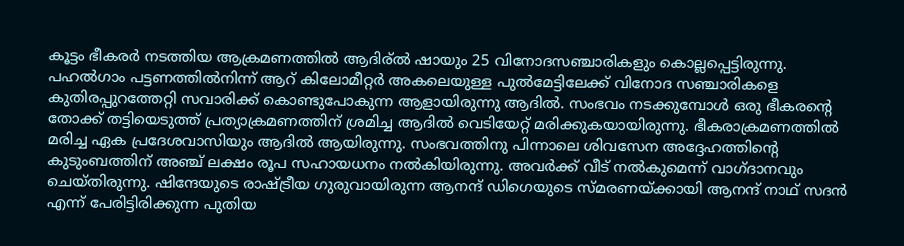കൂട്ടം ഭീകരർ നടത്തിയ ആക്രമണത്തിൽ ആദിര്ൽ ഷായും 25 വിനോദസഞ്ചാരികളും കൊല്ലപ്പെട്ടിരുന്നു. പഹൽഗാം പട്ടണത്തിൽനിന്ന് ആറ് കിലോമീറ്റർ അകലെയുള്ള പുൽമേട്ടിലേക്ക് വിനോദ സഞ്ചാരികളെ കുതിരപ്പുറത്തേറ്റി സവാരിക്ക് കൊണ്ടുപോകുന്ന ആളായിരുന്നു ആദിൽ. സംഭവം നടക്കുമ്പോൾ ഒരു ഭീകരന്റെ തോക്ക് തട്ടിയെടുത്ത് പ്രത്യാക്രമണത്തിന് ശ്രമിച്ച ആദിൽ വെടിയേറ്റ് മരിക്കുകയായിരുന്നു. ഭീകരാക്രമണത്തിൽ മരിച്ച ഏക പ്രദേശവാസിയും ആദിൽ ആയിരുന്നു. സംഭവത്തിനു പിന്നാലെ ശിവസേന അദ്ദേഹത്തിന്റെ കുടുംബത്തിന് അഞ്ച് ലക്ഷം രൂപ സഹായധനം നൽകിയിരുന്നു. അവർക്ക് വീട് നൽകുമെന്ന് വാഗ്ദാനവും ചെയ്തിരുന്നു. ഷിന്ദേയുടെ രാഷ്ട്രീയ ഗുരുവായിരുന്ന ആനന്ദ് ഡിഗെയുടെ സ്മരണയ്ക്കായി ആനന്ദ് നാഥ് സദൻ എന്ന് പേരിട്ടിരിക്കുന്ന പുതിയ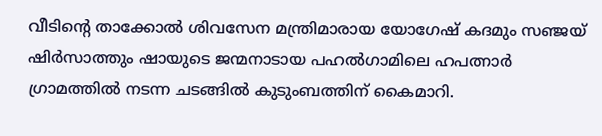വീടിന്റെ താക്കോൽ ശിവസേന മന്ത്രിമാരായ യോഗേഷ് കദമും സഞ്ജയ് ഷിർസാത്തും ഷായുടെ ജന്മനാടായ പഹൽഗാമിലെ ഹപത്നാർ ഗ്രാമത്തിൽ നടന്ന ചടങ്ങിൽ കുടുംബത്തിന് കൈമാറി.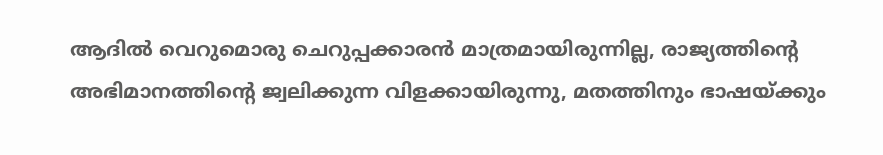ആദിൽ വെറുമൊരു ചെറുപ്പക്കാരൻ മാത്രമായിരുന്നില്ല, രാജ്യത്തിന്റെ അഭിമാനത്തിന്റെ ജ്വലിക്കുന്ന വിളക്കായിരുന്നു, മതത്തിനും ഭാഷയ്ക്കും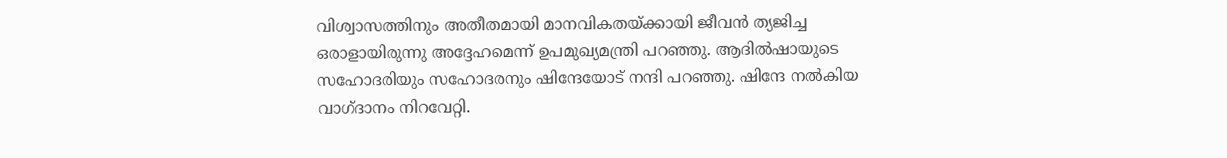വിശ്വാസത്തിനും അതീതമായി മാനവികതയ്ക്കായി ജീവൻ ത്യജിച്ച ഒരാളായിരുന്നു അദ്ദേഹമെന്ന് ഉപമുഖ്യമന്ത്രി പറഞ്ഞു. ആദിൽഷായുടെ സഹോദരിയും സഹോദരനും ഷിന്ദേയോട് നന്ദി പറഞ്ഞു. ഷിന്ദേ നൽകിയ വാഗ്ദാനം നിറവേറ്റി.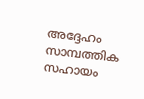അദ്ദേഹം സാമ്പത്തിക സഹായം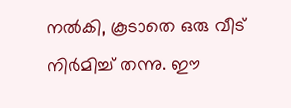നൽകി, കൂടാതെ ഒരു വീട് നിർമിച്ച് തന്നു. ഈ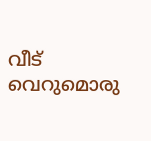വീട് വെറുമൊരു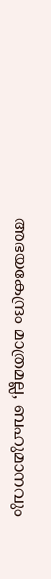അഭയകേന്ദ്രം മാത്രമല്ല, ബഹുമാനവും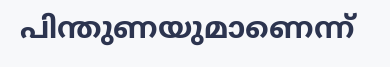പിന്തുണയുമാണെന്ന്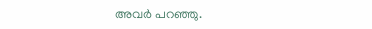അവർ പറഞ്ഞു.